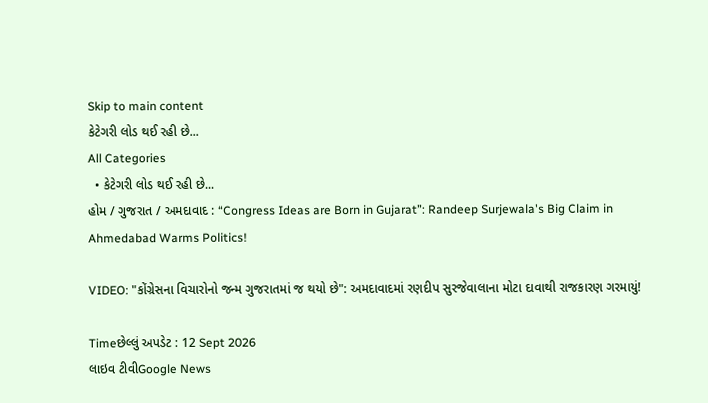Skip to main content
કેટેગરી લોડ થઈ રહી છે...
All Categories
  • કેટેગરી લોડ થઈ રહી છે...
હોમ / ગુજરાત / અમદાવાદ : “Congress Ideas are Born in Gujarat”: Randeep Surjewala's Big Claim in Ahmedabad Warms Politics!

VIDEO: "કોંગ્રેસના વિચારોનો જન્મ ગુજરાતમાં જ થયો છે": અમદાવાદમાં રણદીપ સુરજેવાલાના મોટા દાવાથી રાજકારણ ગરમાયું!

Timeછેલ્લું અપડેટ : 12 Sept 2026
લાઇવ ટીવીGoogle News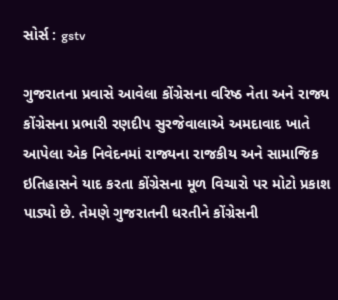સોર્સ : gstv

ગુજરાતના પ્રવાસે આવેલા કોંગ્રેસના વરિષ્ઠ નેતા અને રાજ્ય કોંગ્રેસના પ્રભારી રણદીપ સુરજેવાલાએ અમદાવાદ ખાતે આપેલા એક નિવેદનમાં રાજ્યના રાજકીય અને સામાજિક ઇતિહાસને યાદ કરતા કોંગ્રેસના મૂળ વિચારો પર મોટો પ્રકાશ પાડ્યો છે. તેમણે ગુજરાતની ધરતીને કોંગ્રેસની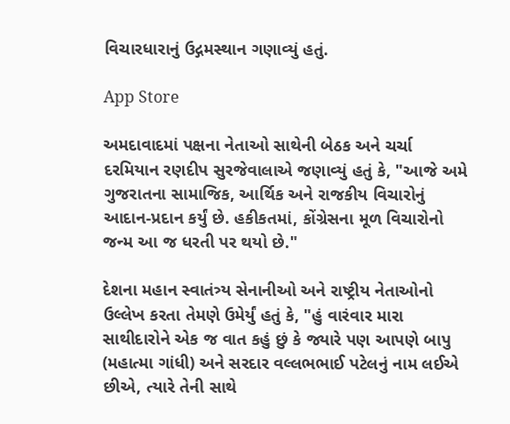વિચારધારાનું ઉદ્ગમસ્થાન ગણાવ્યું હતું.

App Store

અમદાવાદમાં પક્ષના નેતાઓ સાથેની બેઠક અને ચર્ચા દરમિયાન રણદીપ સુરજેવાલાએ જણાવ્યું હતું કે, "આજે અમે ગુજરાતના સામાજિક, આર્થિક અને રાજકીય વિચારોનું આદાન-પ્રદાન કર્યું છે. હકીકતમાં, કોંગ્રેસના મૂળ વિચારોનો જન્મ આ જ ધરતી પર થયો છે."

દેશના મહાન સ્વાતંત્ર્ય સેનાનીઓ અને રાષ્ટ્રીય નેતાઓનો ઉલ્લેખ કરતા તેમણે ઉમેર્યું હતું કે, "હું વારંવાર મારા સાથીદારોને એક જ વાત કહું છું કે જ્યારે પણ આપણે બાપુ (મહાત્મા ગાંધી) અને સરદાર વલ્લભભાઈ પટેલનું નામ લઈએ છીએ, ત્યારે તેની સાથે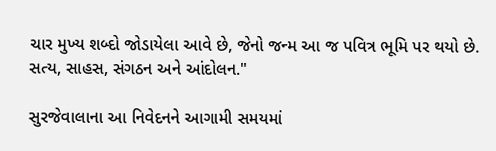ચાર મુખ્ય શબ્દો જોડાયેલા આવે છે, જેનો જન્મ આ જ પવિત્ર ભૂમિ પર થયો છે. સત્ય, સાહસ, સંગઠન અને આંદોલન."

સુરજેવાલાના આ નિવેદનને આગામી સમયમાં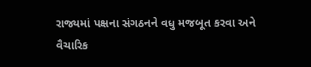રાજ્યમાં પક્ષના સંગઠનને વધુ મજબૂત કરવા અને વૈચારિક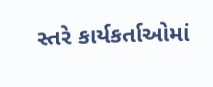સ્તરે કાર્યકર્તાઓમાં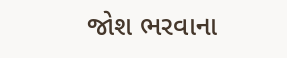જોશ ભરવાના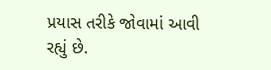પ્રયાસ તરીકે જોવામાં આવી રહ્યું છે.